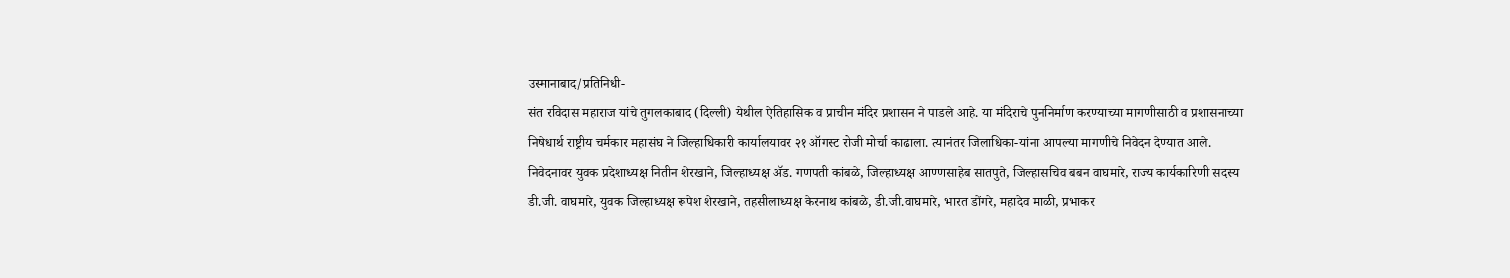उस्मानाबाद/प्रतिनिधी-
संत रविदास महाराज यांचे तुगलकाबाद (दिल्ली) येथील ऐतिहासिक व प्राचीन मंदिर प्रशासन ने पाडले आहे. या मंदिराचे पुननिर्माण करण्याच्या मागणीसाठी व प्रशासनाच्या निषेधार्थ राष्ट्रीय चर्मकार महासंघ ने जिल्हाधिकारी कार्यालयावर २१ ऑगस्ट रोजी मोर्चा काढाला. त्यानंतर जिलाधिका-यांना आपल्या मागणीचे निवेदन देण्यात आले.
निवेदनावर युवक प्रदेशाध्यक्ष नितीन शेरखाने, जिल्हाध्यक्ष ॲड. गणपती कांबळे, जिल्हाध्यक्ष आण्णसाहेब सातपुते, जिल्हासचिव बबन वाघमारे, राज्य कार्यकारिणी सदस्य डी.जी. वाघमारे, युवक जिल्हाध्यक्ष रूपेश शेरखाने, तहसीलाध्यक्ष केरनाथ कांबळे, डी.जी.वाघमारे, भारत डोंगरे, महादेव माळी, प्रभाकर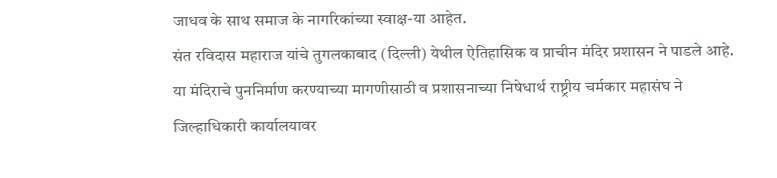जाधव के साथ समाज के नागरिकांच्या स्वाक्ष-या आहेत.
संत रविदास महाराज यांचे तुगलकाबाद (दिल्ली) येथील ऐतिहासिक व प्राचीन मंदिर प्रशासन ने पाडले आहे. या मंदिराचे पुननिर्माण करण्याच्या मागणीसाठी व प्रशासनाच्या निषेधार्थ राष्ट्रीय चर्मकार महासंघ ने जिल्हाधिकारी कार्यालयावर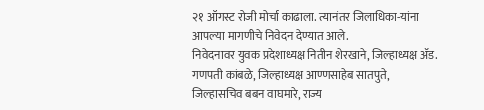२१ ऑगस्ट रोजी मोर्चा काढाला. त्यानंतर जिलाधिका-यांना आपल्या मागणीचे निवेदन देण्यात आले.
निवेदनावर युवक प्रदेशाध्यक्ष नितीन शेरखाने, जिल्हाध्यक्ष ॲड. गणपती कांबळे, जिल्हाध्यक्ष आण्णसाहेब सातपुते, जिल्हासचिव बबन वाघमारे, राज्य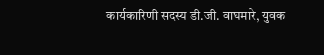कार्यकारिणी सदस्य डी.जी. वाघमारे, युवक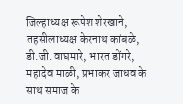जिल्हाध्यक्ष रूपेश शेरखाने, तहसीलाध्यक्ष केरनाथ कांबळे, डी.जी.वाघमारे, भारत डोंगरे, महादेव माळी, प्रभाकर जाधव के साथ समाज के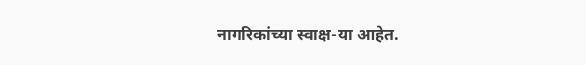नागरिकांच्या स्वाक्ष-या आहेत.